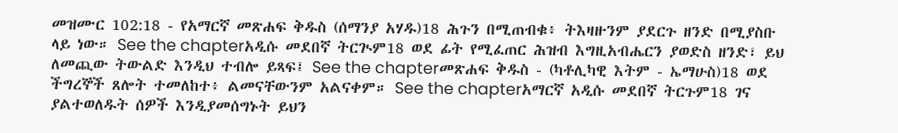መዝሙር 102:18 - የአማርኛ መጽሐፍ ቅዱስ (ሰማንያ አሃዱ)18 ሕጉን በሚጠብቁ፥ ትእዛዙንም ያደርጉ ዘንድ በሚያስቡ ላይ ነው። See the chapterአዲሱ መደበኛ ትርጒም18 ወደ ፊት የሚፈጠር ሕዝብ እግዚአብሔርን ያወድስ ዘንድ፣ ይህ ለመጪው ትውልድ እንዲህ ተብሎ ይጻፍ፤ See the chapterመጽሐፍ ቅዱስ - (ካቶሊካዊ እትም - ኤማሁስ)18 ወደ ችግረኞች ጸሎት ተመለከተ፥ ልመናቸውንም አልናቀም። See the chapterአማርኛ አዲሱ መደበኛ ትርጉም18 ገና ያልተወለዱት ሰዎች እንዲያመሰግኑት ይህን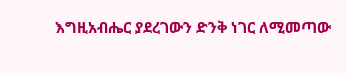እግዚአብሔር ያደረገውን ድንቅ ነገር ለሚመጣው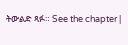ትውልድ ጻፉ። See the chapter |